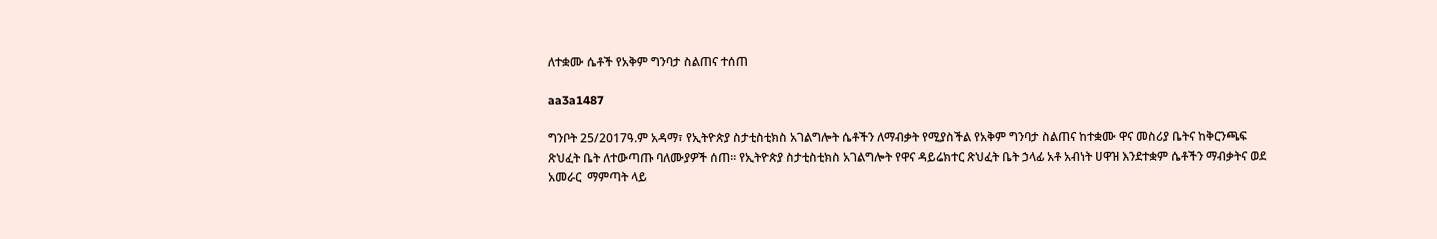ለተቋሙ ሴቶች የአቅም ግንባታ ስልጠና ተሰጠ

aa3a1487

ግንቦት 25/2017ዓ.ም አዳማ፣ የኢትዮጵያ ስታቲስቲክስ አገልግሎት ሴቶችን ለማብቃት የሚያስችል የአቅም ግንባታ ስልጠና ከተቋሙ ዋና መስሪያ ቤትና ከቅርንጫፍ ጽህፈት ቤት ለተውጣጡ ባለሙያዎች ሰጠ። የኢትዮጵያ ስታቲስቲክስ አገልግሎት የዋና ዳይሬክተር ጽህፈት ቤት ኃላፊ አቶ አብነት ሀዋዝ እንደተቋም ሴቶችን ማብቃትና ወደ አመራር  ማምጣት ላይ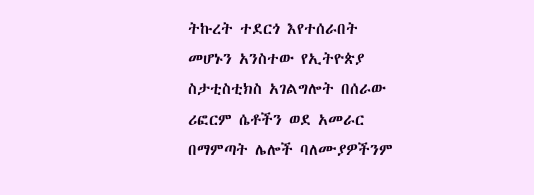ትኩረት ተደርጎ እየተሰራበት መሆኑን አንስተው የኢትዮጵያ ስታቲስቲክስ አገልግሎት በሰራው ሪፎርም ሴቶችን ወደ አመራር በማምጣት ሌሎች ባለሙያዎችንም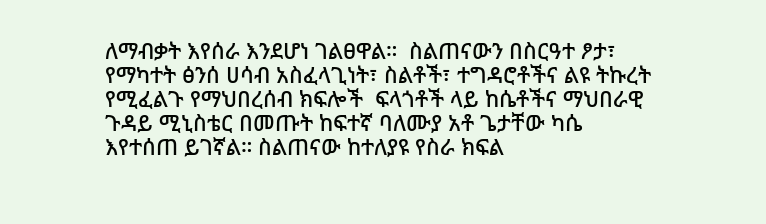ለማብቃት እየሰራ እንደሆነ ገልፀዋል።  ስልጠናውን በስርዓተ ፆታ፣ የማካተት ፅንሰ ሀሳብ አስፈላጊነት፣ ስልቶች፣ ተግዳሮቶችና ልዩ ትኩረት የሚፈልጉ የማህበረሰብ ክፍሎች  ፍላጎቶች ላይ ከሴቶችና ማህበራዊ ጉዳይ ሚኒስቴር በመጡት ከፍተኛ ባለሙያ አቶ ጌታቸው ካሴ እየተሰጠ ይገኛል። ስልጠናው ከተለያዩ የስራ ክፍል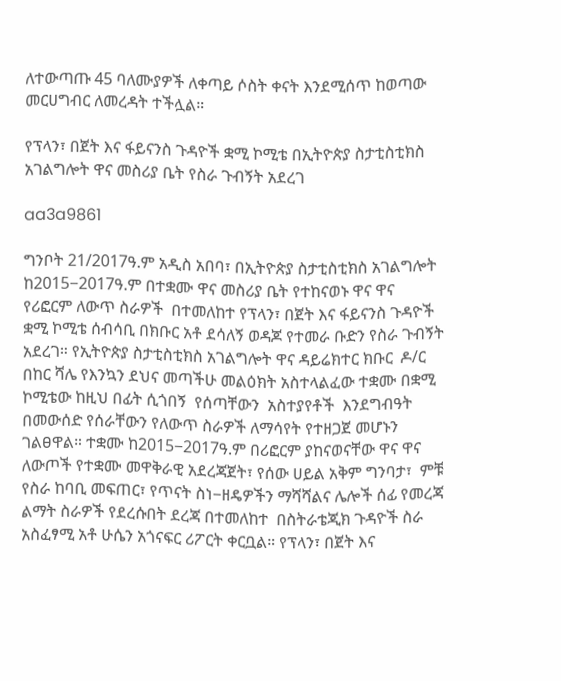ለተውጣጡ 45 ባለሙያዎች ለቀጣይ ሶስት ቀናት እንደሚሰጥ ከወጣው መርሀግብር ለመረዳት ተችሏል።

የፕላን፣ በጀት እና ፋይናንስ ጉዳዮች ቋሚ ኮሚቴ በኢትዮጵያ ስታቲስቲክስ አገልግሎት ዋና መስሪያ ቤት የስራ ጉብኝት አደረገ

aa3a9861

ግንቦት 21/2017ዓ.ም አዲስ አበባ፣ በኢትዮጵያ ስታቲስቲክስ አገልግሎት ከ2015−2017ዓ.ም በተቋሙ ዋና መስሪያ ቤት የተከናወኑ ዋና ዋና የሪፎርም ለውጥ ስራዎች  በተመለከተ የፕላን፣ በጀት እና ፋይናንስ ጉዳዮች ቋሚ ኮሚቴ ሰብሳቢ በክቡር አቶ ደሳለኝ ወዳጆ የተመራ ቡድን የስራ ጉብኝት አደረገ። የኢትዮጵያ ስታቲስቲክስ አገልግሎት ዋና ዳይሬክተር ክቡር  ዶ/ር በከር ሻሌ የእንኳን ደህና መጣችሁ መልዕክት አስተላልፈው ተቋሙ በቋሚ ኮሚቴው ከዚህ በፊት ሲጎበኝ  የሰጣቸውን  አስተያየቶች  እንደግብዓት በመውሰድ የሰራቸውን የለውጥ ስራዎች ለማሳየት የተዘጋጀ መሆኑን ገልፀዋል። ተቋሙ ከ2015−2017ዓ.ም በሪፎርም ያከናወናቸው ዋና ዋና ለውጦች የተቋሙ መዋቅራዊ አደረጃጀት፣ የሰው ሀይል አቅም ግንባታ፣  ምቹ የስራ ከባቢ መፍጠር፣ የጥናት ስነ−ዘዴዎችን ማሻሻልና ሌሎች ሰፊ የመረጃ ልማት ስራዎች የደረሱበት ደረጃ በተመለከተ  በስትራቴጂክ ጉዳዮች ስራ አስፈፃሚ አቶ ሁሴን አጎናፍር ሪፖርት ቀርቧል። የፕላን፣ በጀት እና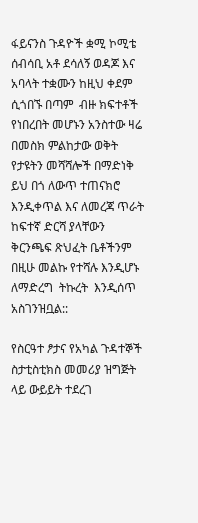ፋይናንስ ጉዳዮች ቋሚ ኮሚቴ ሰብሳቢ አቶ ደሳለኝ ወዳጆ እና አባላት ተቋሙን ከዚህ ቀደም ሲጎበኙ በጣም  ብዙ ክፍተቶች የነበረበት መሆኑን አንስተው ዛሬ በመስክ ምልከታው ወቅት የታዩትን መሻሻሎች በማድነቅ ይህ በጎ ለውጥ ተጠናክሮ  እንዲቀጥል እና ለመረጃ ጥራት ከፍተኛ ድርሻ ያላቸውን ቅርንጫፍ ጽህፈት ቤቶችንም በዚሁ መልኩ የተሻሉ እንዲሆኑ ለማድረግ  ትኩረት  እንዲሰጥ አስገንዝቧል::

የስርዓተ ፆታና የአካል ጉዳተኞች ስታቲስቲክስ መመሪያ ዝግጅት ላይ ውይይት ተደረገ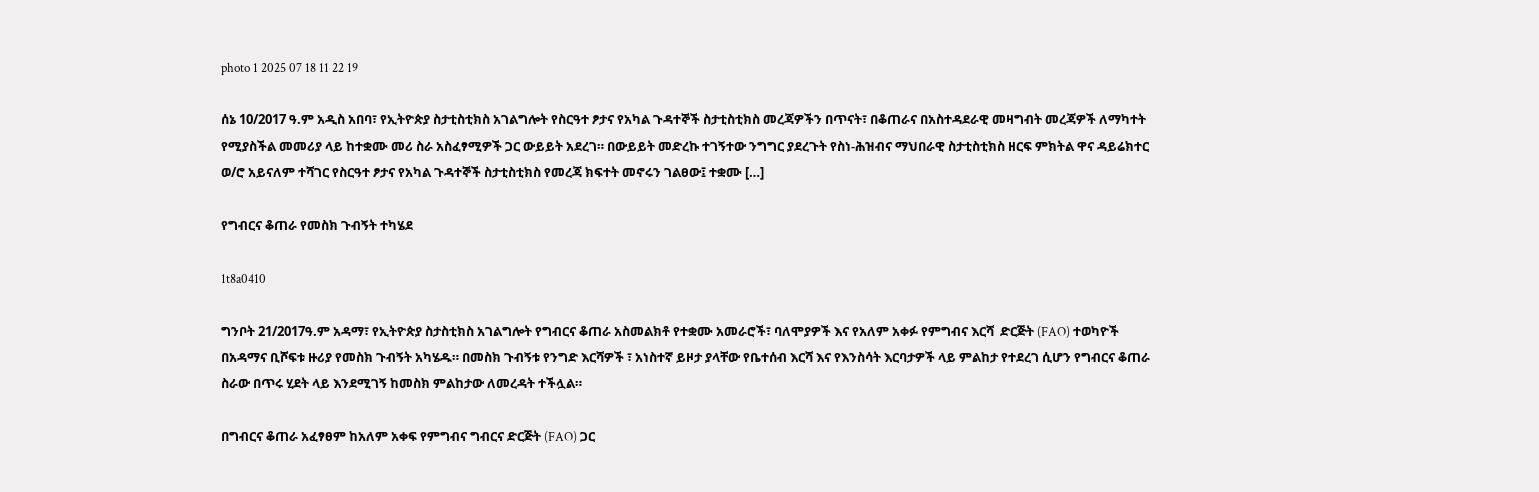photo 1 2025 07 18 11 22 19

ሰኔ 10/2017 ዓ.ም አዲስ አበባ፣ የኢትዮጵያ ስታቲስቲክስ አገልግሎት የስርዓተ ፆታና የአካል ጉዳተኞች ስታቲስቲክስ መረጃዎችን በጥናት፣ በቆጠራና በአስተዳደራዊ መዛግብት መረጃዎች ለማካተት የሚያስችል መመሪያ ላይ ከተቋሙ መሪ ስራ አስፈፃሚዎች ጋር ውይይት አደረገ። በውይይት መድረኩ ተገኝተው ንግግር ያደረጉት የስነ-ሕዝብና ማህበራዊ ስታቲስቲክስ ዘርፍ ምክትል ዋና ዳይሬክተር ወ/ሮ አይናለም ተሻገር የስርዓተ ፆታና የአካል ጉዳተኞች ስታቲስቲክስ የመረጃ ክፍተት መኖሩን ገልፀው፤ ተቋሙ […]

የግብርና ቆጠራ የመስክ ጉብኝት ተካሄደ

1t8a0410

ግንቦት 21/2017ዓ.ም አዳማ፣ የኢትዮጵያ ስታስቲክስ አገልግሎት የግብርና ቆጠራ አስመልክቶ የተቋሙ አመራሮች፣ ባለሞያዎች እና የአለም አቀፉ የምግብና እርሻ  ድርጅት (FAO) ተወካዮች በአዳማና ቢሾፍቱ ዙሪያ የመስክ ጉብኝት አካሄዱ። በመስክ ጉብኝቱ የንግድ እርሻዎች ፣ አነስተኛ ይዞታ ያላቸው የቤተሰብ እርሻ እና የእንስሳት እርባታዎች ላይ ምልከታ የተደረገ ሲሆን የግብርና ቆጠራ ስራው በጥሩ ሂደት ላይ እንደሚገኝ ከመስክ ምልከታው ለመረዳት ተችሏል።

በግብርና ቆጠራ አፈፃፀም ከአለም አቀፍ የምግብና ግብርና ድርጅት (FAO) ጋር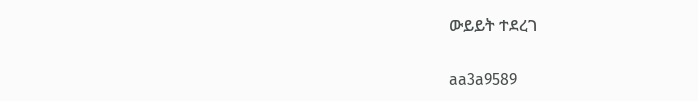ውይይት ተደረገ

aa3a9589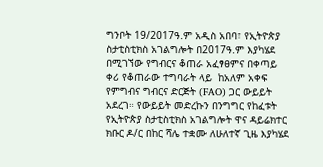ግንቦት 19/2017ዓ.ም አዲስ አበባ፣ የኢትዮጵያ ስታቲስቲክስ አገልግሎት በ2017ዓ.ም እያካሄደ በሚገኘው የግብርና ቆጠራ አፈፃፀምና በቀጣይ ቀሪ የቆጠራው ተግባራት ላይ  ከአለም አቀፍ የምግብና ግብርና ድርጅት (FAO) ጋር ውይይት አደረገ። የውይይት መድረኩን በንግግር የከፈቱት የኢትዮጵያ ስታቲስቲክስ አገልግሎት ዋና ዳይሬክተር ክቡር ዶ/ር በከር ሻሌ ተቋሙ ለሁለተኛ ጊዜ እያካሄደ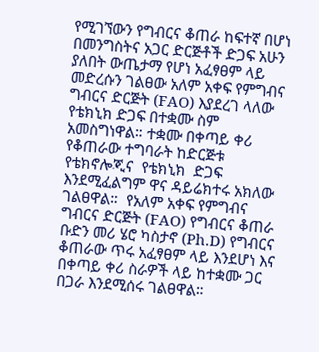የሚገኘውን የግብርና ቆጠራ ከፍተኛ በሆነ በመንግስትና አጋር ድርጅቶች ድጋፍ አሁን  ያለበት ውጤታማ የሆነ አፈፃፀም ላይ መድረሱን ገልፀው አለም አቀፍ የምግብና ግብርና ድርጅት (FAO) እያደረገ ላለው የቴክኒክ ድጋፍ በተቋሙ ስም አመስግነዋል። ተቋሙ በቀጣይ ቀሪ የቆጠራው ተግባራት ከድርጅቱ የቴክኖሎጂና  የቴክኒክ  ድጋፍ እንደሚፈልግም ዋና ዳይሬክተሩ አክለው ገልፀዋል።  የአለም አቀፍ የምግብና ግብርና ድርጅት (FAO) የግብርና ቆጠራ ቡድን መሪ ሄሮ ካስታኖ (Ph.D) የግብርና ቆጠራው ጥሩ አፈፃፀም ላይ እንደሆነ እና በቀጣይ ቀሪ ስራዎች ላይ ከተቋሙ ጋር በጋራ እንደሚሰሩ ገልፀዋል።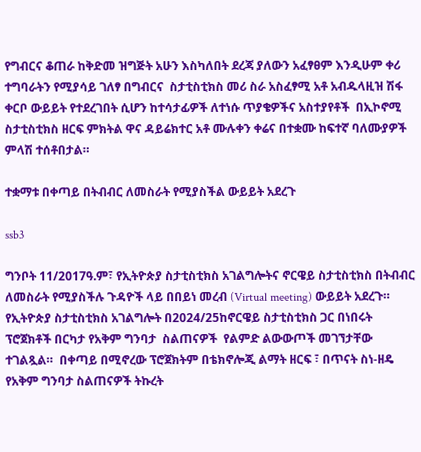የግብርና ቆጠራ ከቅድመ ዝግጅት አሁን እስካለበት ደረጃ ያለውን አፈፃፀም እንዲሁም ቀሪ ተግባራትን የሚያሳይ ገለፃ በግብርና  ስታቲስቲክስ መሪ ስራ አስፈፃሚ አቶ አብዱላዚዝ ሽፋ ቀርቦ ውይይት የተደረገበት ሲሆን ከተሳታፊዎች ለተነሱ ጥያቄዎችና አስተያየቶች  በኢኮኖሚ ስታቲስቲክስ ዘርፍ ምክትል ዋና ዳይሬክተር አቶ ሙሉቀን ቀሬና በተቋሙ ከፍተኛ ባለሙያዎች ምላሽ ተሰቶበታል።

ተቋማቱ በቀጣይ በትብብር ለመስራት የሚያስችል ውይይት አደረጉ

ssb3

ግንቦት 11/2017ዓ.ም፣ የኢትዮጵያ ስታቲስቲክስ አገልግሎትና ኖርዌይ ስታቲስቲክስ በትብብር ለመስራት የሚያስችሉ ጉዳዮች ላይ በበይነ መረብ (Virtual meeting) ውይይት አደረጉ።  የኢትዮጵያ ስታቲስቲክስ አገልግሎት በ2024/25ከኖርዌይ ስታቲስቲክስ ጋር በነበሩት ፕሮጀክቶች በርካታ የአቅም ግንባታ  ስልጠናዎች  የልምድ ልውውጦች መገኘታቸው ተገልጿል።  በቀጣይ በሚኖረው ፕሮጀክትም በቴክኖሎጂ ልማት ዘርፍ ፣ በጥናት ስነ-ዘዴ የአቅም ግንባታ ስልጠናዎች ትኩረት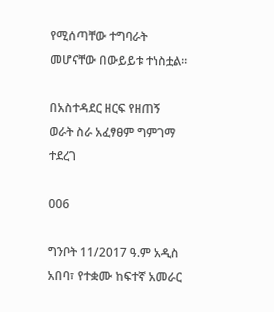የሚሰጣቸው ተግባራት መሆናቸው በውይይቱ ተነስቷል።

በአስተዳደር ዘርፍ የዘጠኝ ወራት ስራ አፈፃፀም ግምገማ ተደረገ

006

ግንቦት 11/2017 ዓ.ም አዲስ አበባ፣ የተቋሙ ከፍተኛ አመራር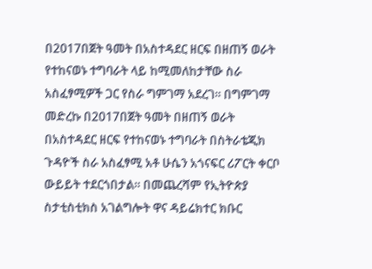በ2017በጀት ዓመት በአስተዳደር ዘርፍ በዘጠኝ ወራት የተከናወኑ ተግባራት ላይ ከሚመለከታቸው ስራ አስፈፃሚዎች ጋር የስራ ግምገማ አደረገ። በግምገማ መድረኩ በ2017በጀት ዓመት በዘጠኝ ወራት በአስተዳደር ዘርፍ የተከናወኑ ተግባራት በስትራቴጂክ ጉዳዮች ስራ አስፈፃሚ አቶ ሁሴን አጎናፍር ሪፖርት ቀርቦ ውይይት ተደርጎበታል። በመጨረሻም የኢትዮጵያ ስታቲስቲክስ አገልግሎት ዋና ዳይሬክተር ክቡር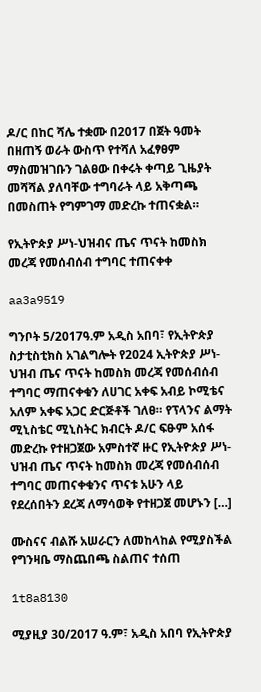ዶ/ር በከር ሻሌ ተቋሙ በ2017 በጀት ዓመት በዘጠኝ ወራት ውስጥ የተሻለ አፈፃፀም ማስመዝገቡን ገልፀው በቀሩት ቀጣይ ጊዜያት መሻሻል ያለባቸው ተግባራት ላይ አቅጣጫ በመስጠት የግምገማ መድረኩ ተጠናቋል።

የኢትዮጵያ ሥነ-ህዝብና ጤና ጥናት ከመስክ መረጃ የመሰብሰብ ተግባር ተጠናቀቀ

aa3a9519

ግንቦት 5/2017ዓ.ም አዲስ አበባ፣ የኢትዮጵያ ስታቲስቲክስ አገልግሎት የ2024 ኢትዮጵያ ሥነ-ህዝብ ጤና ጥናት ከመስክ መረጃ የመሰብሰብ ተግባር ማጠናቀቁን ለሀገር አቀፍ አብይ ኮሚቴና አለም አቀፍ አጋር ድርጅቶች ገለፀ። የፕላንና ልማት ሚኒስቴር ሚኒስትር ክብርት ዶ/ር ፍፁም አሰፋ መድረኩ የተዘጋጀው አምስተኛ ዙር የኢትዮጵያ ሥነ-ህዝብ ጤና ጥናት ከመስክ መረጃ የመሰብሰብ ተግባር መጠናቀቁንና ጥናቱ አሁን ላይ የደረሰበትን ደረጃ ለማሳወቅ የተዘጋጀ መሆኑን […]

ሙስናና ብልሹ አሠራርን ለመከላከል የሚያስችል የግንዛቤ ማስጨበጫ ስልጠና ተሰጠ

1t8a8130

ሚያዚያ 30/2017 ዓ.ም፣ አዲስ አበባ የኢትዮጵያ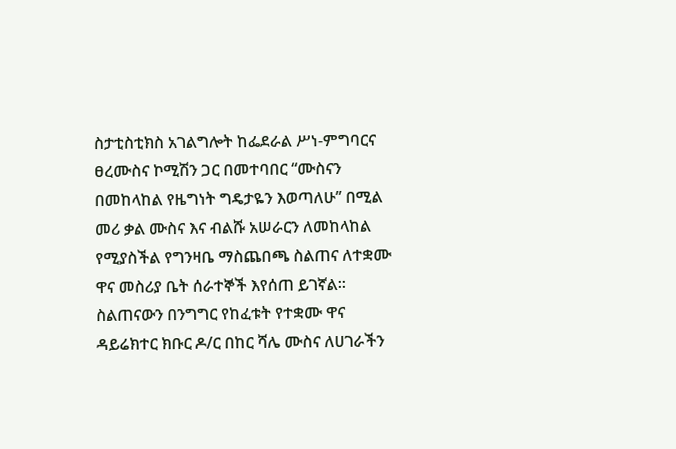ስታቲስቲክስ አገልግሎት ከፌደራል ሥነ-ምግባርና ፀረሙስና ኮሚሽን ጋር በመተባበር “ሙስናን በመከላከል የዜግነት ግዴታዬን እወጣለሁ’’ በሚል መሪ ቃል ሙስና እና ብልሹ አሠራርን ለመከላከል የሚያስችል የግንዛቤ ማስጨበጫ ስልጠና ለተቋሙ ዋና መስሪያ ቤት ሰራተኞች እየሰጠ ይገኛል። ስልጠናውን በንግግር የከፈቱት የተቋሙ ዋና ዳይሬክተር ክቡር ዶ/ር በከር ሻሌ ሙስና ለሀገራችን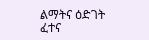ልማትና ዕድገት ፈተና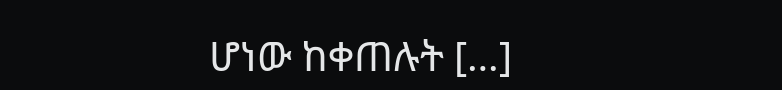ሆነው ከቀጠሉት […]